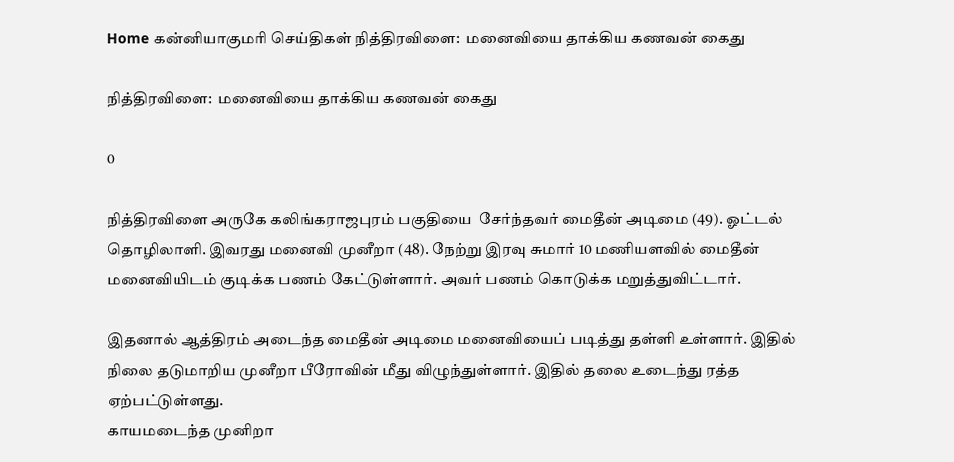Home கன்னியாகுமரி செய்திகள் நித்திரவிளை:  மனைவியை தாக்கிய கணவன் கைது

நித்திரவிளை:  மனைவியை தாக்கிய கணவன் கைது

0

நித்திரவிளை அருகே கலிங்கராஜபுரம் பகுதியை  சேர்ந்தவர் மைதீன் அடிமை (49). ஓட்டல் தொழிலாளி. இவரது மனைவி முனீறா (48). நேற்று இரவு சுமார் 10 மணியளவில் மைதீன் மனைவியிடம் குடிக்க பணம் கேட்டுள்ளார். அவர் பணம் கொடுக்க மறுத்துவிட்டார்.

இதனால் ஆத்திரம் அடைந்த மைதீன் அடிமை மனைவியைப் படித்து தள்ளி உள்ளார். இதில் நிலை தடுமாறிய முனீறா பீரோவின் மீது விழுந்துள்ளார். இதில் தலை உடைந்து ரத்த ஏற்பட்டுள்ளது.
காயமடைந்த முனிறா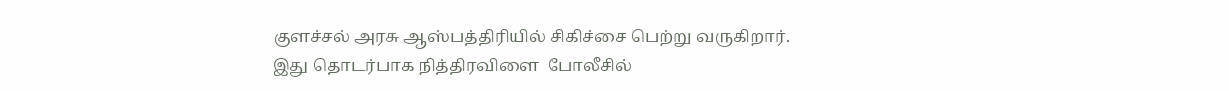குளச்சல் அரசு ஆஸ்பத்திரியில் சிகிச்சை பெற்று வருகிறார். இது தொடர்பாக நித்திரவிளை  போலீசில்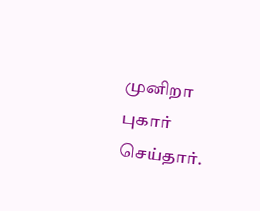முனிறா புகார் செய்தார்.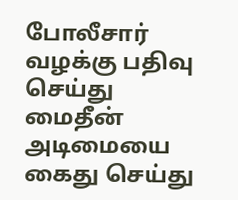போலீசார் வழக்கு பதிவு செய்து மைதீன் அடிமையை  கைது செய்து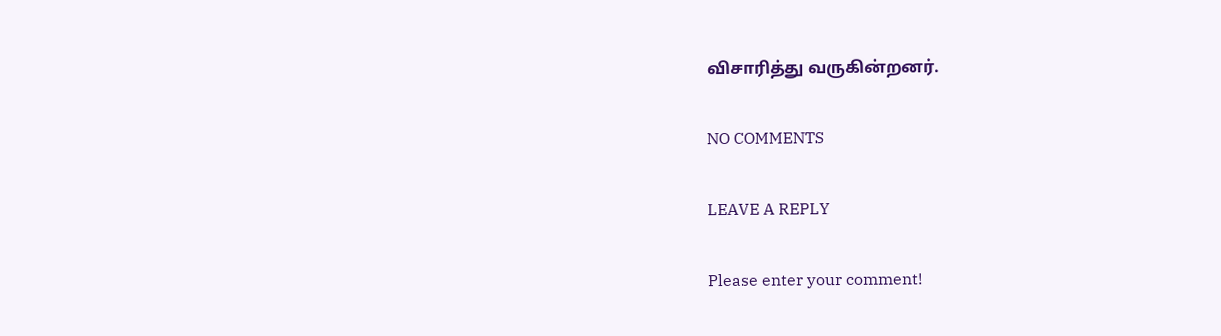விசாரித்து வருகின்றனர்.

NO COMMENTS

LEAVE A REPLY

Please enter your comment!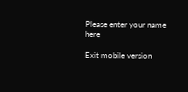Please enter your name here

Exit mobile version